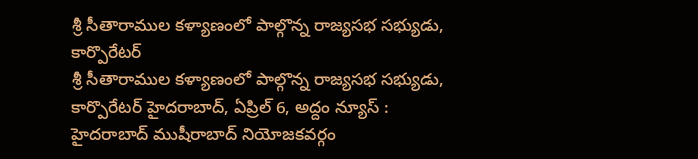శ్రీ సీతారాముల కళ్యాణంలో పాల్గొన్న రాజ్యసభ సభ్యుడు, కార్పొరేటర్
శ్రీ సీతారాముల కళ్యాణంలో పాల్గొన్న రాజ్యసభ సభ్యుడు, కార్పొరేటర్ హైదరాబాద్, ఏప్రిల్ 6, అద్దం న్యూస్ : హైదరాబాద్ ముషీరాబాద్ నియోజకవర్గం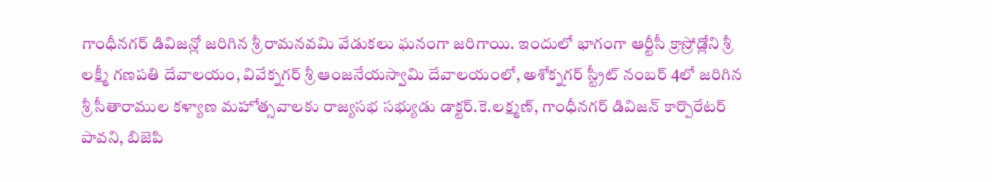గాంధీనగర్ డివిజన్లో జరిగిన శ్రీ రామనవమి వేడుకలు ఘనంగా జరిగాయి. ఇందులో భాగంగా ఆర్టీసీ క్రాస్రోడ్లోని శ్రీ లక్ష్మీ గణపతి దేవాలయం, వివేక్నగర్ శ్రీ ఆంజనేయస్వామి దేవాలయంలో, అశోక్నగర్ స్ట్రీట్ నంబర్ 4లో జరిగిన శ్రీ సీతారాముల కళ్యాణ మహోత్సవాలకు రాజ్యసభ సభ్యుడు డాక్టర్.కె.లక్ష్మణ్, గాంధీనగర్ డివిజన్ కార్పొరేటర్ పావని, బిజెపి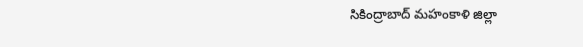సికింద్రాబాద్ మహంకాళి జిల్లా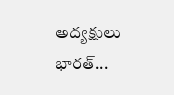అద్యక్షులు భారత్...